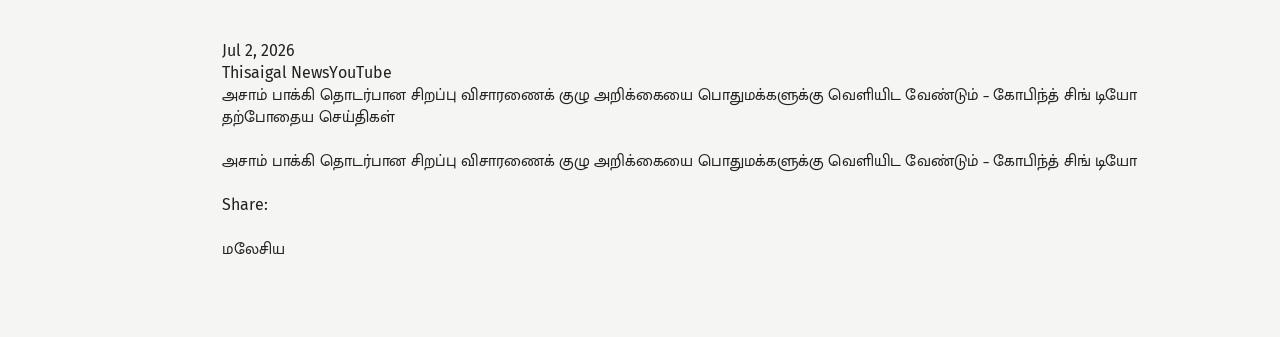Jul 2, 2026
Thisaigal NewsYouTube
அசாம் பாக்கி தொடர்பான சிறப்பு விசாரணைக் குழு அறிக்கையை பொதுமக்களுக்கு வெளியிட வேண்டும் – கோபிந்த் சிங் டியோ
தற்போதைய செய்திகள்

அசாம் பாக்கி தொடர்பான சிறப்பு விசாரணைக் குழு அறிக்கையை பொதுமக்களுக்கு வெளியிட வேண்டும் – கோபிந்த் சிங் டியோ

Share:

மலேசிய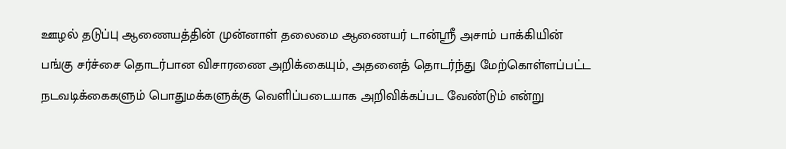ஊழல் தடுப்பு ஆணையத்தின் முன்னாள் தலைமை ஆணையர் டான்ஸ்ரீ அசாம் பாக்கியின் பங்கு சர்ச்சை தொடர்பான விசாரணை அறிக்கையும், அதனைத் தொடர்ந்து மேற்கொள்ளப்பட்ட நடவடிக்கைகளும் பொதுமக்களுக்கு வெளிப்படையாக அறிவிக்கப்பட வேண்டும் என்று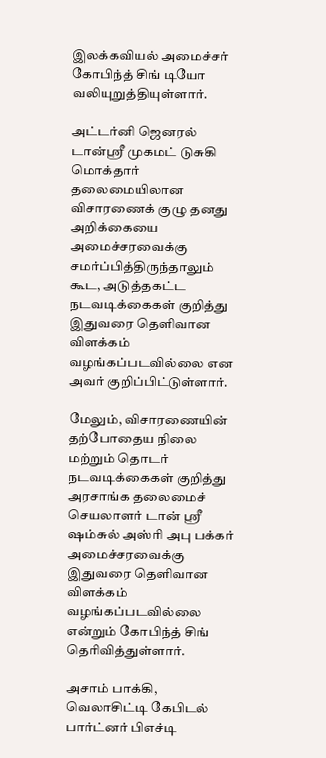இலக்கவியல் அமைச்சர் கோபிந்த் சிங் டியோ வலியுறுத்தியுள்ளார்.

அட்டர்னி ஜெனரல் டான்ஸ்ரீ முகமட் டுசுகி மொக்தார் தலைமையிலான விசாரணைக் குழு தனது அறிக்கையை அமைச்சரவைக்கு சமர்ப்பித்திருந்தாலும் கூட, அடுத்தகட்ட நடவடிக்கைகள் குறித்து இதுவரை தெளிவான விளக்கம் வழங்கப்படவில்லை என அவர் குறிப்பிட்டுள்ளார்.

மேலும், விசாரணையின் தற்போதைய நிலை மற்றும் தொடர் நடவடிக்கைகள் குறித்து அரசாங்க தலைமைச் செயலாளர் டான் ஸ்ரீ ஷம்சுல் அஸ்ரி அபு பக்கர் அமைச்சரவைக்கு இதுவரை தெளிவான விளக்கம் வழங்கப்படவில்லை என்றும் கோபிந்த் சிங் தெரிவித்துள்ளார்.

அசாம் பாக்கி, வெலாசிட்டி கேபிடல் பார்ட்னர் பிஎச்டி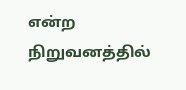என்ற நிறுவனத்தில்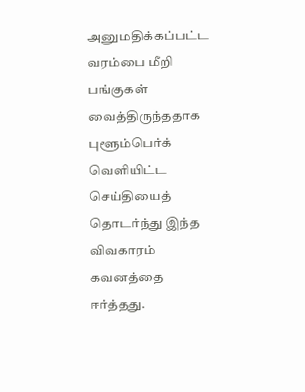அனுமதிக்கப்பட்ட வரம்பை மீறி பங்குகள் வைத்திருந்ததாக புளூம்பெர்க் வெளியிட்ட செய்தியைத் தொடர்ந்து இந்த விவகாரம் கவனத்தை ஈர்த்தது.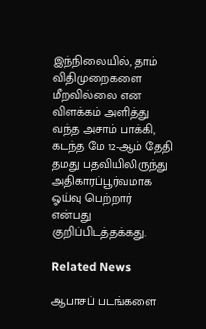இந்நிலையில், தாம் விதிமுறைகளை மீறவில்லை என விளக்கம் அளித்து வந்த அசாம் பாக்கி, கடந்த மே 12-ஆம் தேதி தமது பதவியிலிருந்து அதிகாரப்பூர்வமாக ஓய்வு பெற்றார் என்பது குறிப்பிடத்தக்கது.

Related News

ஆபாசப் படங்களை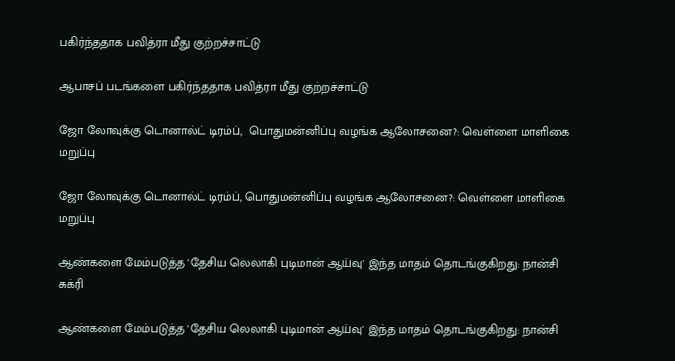பகிர்ந்ததாக பவித்ரா மீது குற்றச்சாட்டு

ஆபாசப் படங்களை பகிர்ந்ததாக பவித்ரா மீது குற்றச்சாட்டு

ஜோ லோவுக்கு டொனால்ட் டிரம்ப்,  பொதுமன்னிப்பு வழங்க ஆலோசனை?: வெள்ளை மாளிகை மறுப்பு

ஜோ லோவுக்கு டொனால்ட் டிரம்ப், பொதுமன்னிப்பு வழங்க ஆலோசனை?: வெள்ளை மாளிகை மறுப்பு

ஆண்களை மேம்படுத்த 'தேசிய லெலாகி புடிமான் ஆய்வு' இந்த மாதம் தொடங்குகிறது: நான்சி சுக்ரி

ஆண்களை மேம்படுத்த 'தேசிய லெலாகி புடிமான் ஆய்வு' இந்த மாதம் தொடங்குகிறது: நான்சி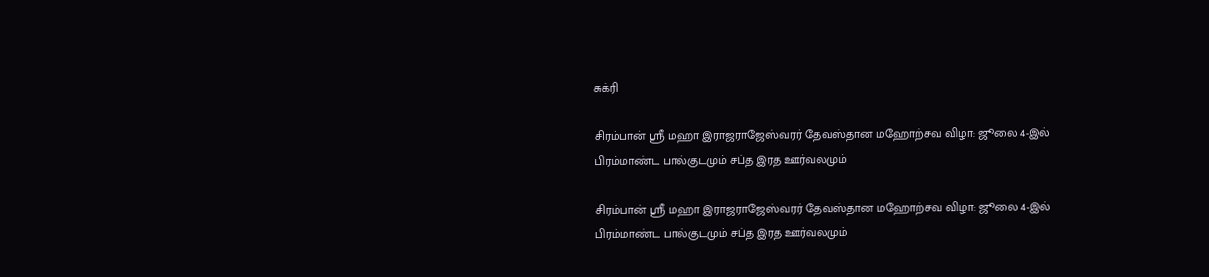சுக்ரி

சிரம்பான் ஸ்ரீ மஹா இராஜராஜேஸ்வரர் தேவஸ்தான மஹோற்சவ விழா: ஜூலை 4-இல் பிரம்மாண்ட பால்குடமும் சப்த இரத ஊர்வலமும்

சிரம்பான் ஸ்ரீ மஹா இராஜராஜேஸ்வரர் தேவஸ்தான மஹோற்சவ விழா: ஜூலை 4-இல் பிரம்மாண்ட பால்குடமும் சப்த இரத ஊர்வலமும்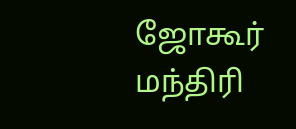ஜோகூர் மந்திரி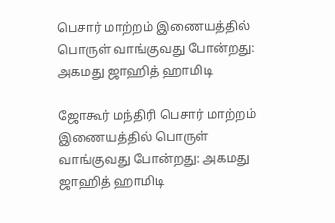பெசார் மாற்றம் இணையத்தில் பொருள் வாங்குவது போன்றது: அகமது ஜாஹித் ஹாமிடி

ஜோகூர் மந்திரி பெசார் மாற்றம் இணையத்தில் பொருள் வாங்குவது போன்றது: அகமது ஜாஹித் ஹாமிடி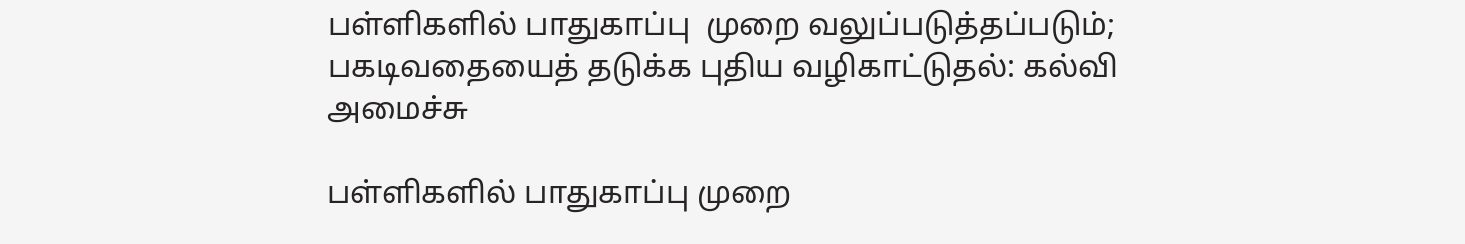பள்ளிகளில் பாதுகாப்பு  முறை வலுப்படுத்தப்படும்; பகடிவதையைத் தடுக்க புதிய வழிகாட்டுதல்: கல்வி அமைச்சு

பள்ளிகளில் பாதுகாப்பு முறை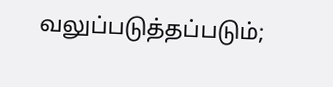வலுப்படுத்தப்படும்;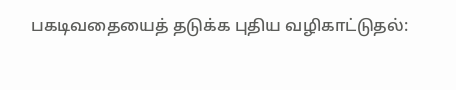பகடிவதையைத் தடுக்க புதிய வழிகாட்டுதல்: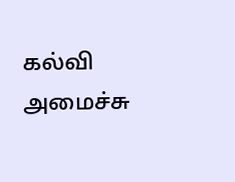கல்வி அமைச்சு